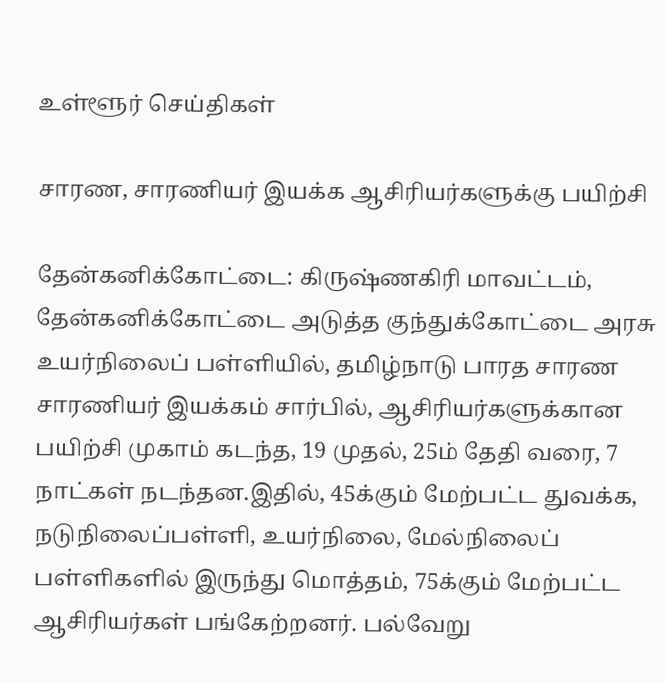உள்ளூர் செய்திகள்

சாரண, சாரணியர் இயக்க ஆசிரியர்களுக்கு பயிற்சி

தேன்கனிக்கோட்டை: கிருஷ்ணகிரி மாவட்டம், தேன்கனிக்கோட்டை அடுத்த குந்துக்கோட்டை அரசு உயர்நிலைப் பள்ளியில், தமிழ்நாடு பாரத சாரண சாரணியர் இயக்கம் சார்பில், ஆசிரியர்களுக்கான பயிற்சி முகாம் கடந்த, 19 முதல், 25ம் தேதி வரை, 7 நாட்கள் நடந்தன.இதில், 45க்கும் மேற்பட்ட துவக்க, நடுநிலைப்பள்ளி, உயர்நிலை, மேல்நிலைப் பள்ளிகளில் இருந்து மொத்தம், 75க்கும் மேற்பட்ட ஆசிரியர்கள் பங்கேற்றனர். பல்வேறு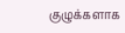குழுக்களாக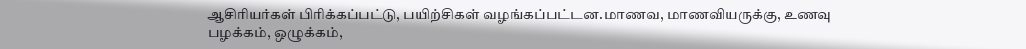ஆசிரியர்கள் பிரிக்கப்பட்டு, பயிற்சிகள் வழங்கப்பட்டன.மாணவ, மாணவியருக்கு, உணவு பழக்கம், ஒழுக்கம்,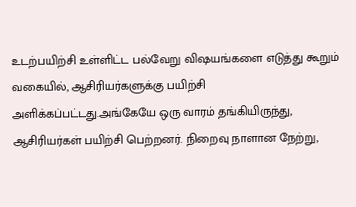உடற்பயிற்சி உள்ளிட்ட பல்வேறு விஷயங்களை எடுத்து கூறும் வகையில், ஆசிரியர்களுக்கு பயிற்சி அளிக்கப்பட்டது.அங்கேயே ஒரு வாரம் தங்கியிருந்து, ஆசிரியர்கள் பயிற்சி பெற்றனர். நிறைவு நாளான நேற்று,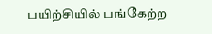பயிற்சியில் பங்கேற்ற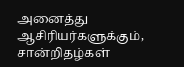அனைத்து ஆசிரியர்களுக்கும், சான்றிதழ்கள்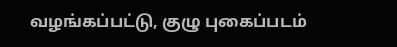வழங்கப்பட்டு, குழு புகைப்படம்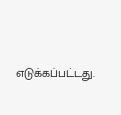எடுக்கப்பட்டது.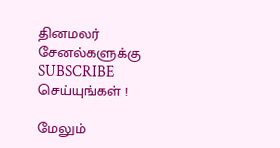தினமலர் சேனல்களுக்கு SUBSCRIBE செய்யுங்கள் !

மேலும்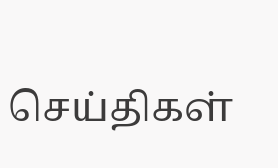செய்திகள்